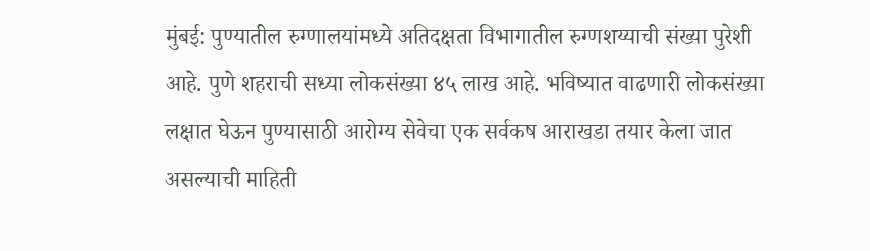मुंबई: पुण्यातील रुग्णालयांमध्ये अतिदक्षता विभागातील रुग्णशय्याची संख्या पुरेशी आहे. पुणे शहराची सध्या लोकसंख्या ४५ लाख आहे. भविष्यात वाढणारी लोकसंख्या लक्षात घेऊन पुण्यासाठी आरोग्य सेवेचा एक सर्वकष आराखडा तयार केला जात असल्याची माहिती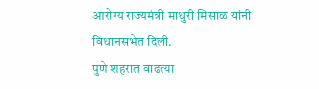आरोग्य राज्यमंत्री माधुरी मिसाळ यांनी विधानसभेत दिली.
पुणे शहरात वाढत्या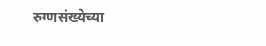रुग्णसंख्येच्या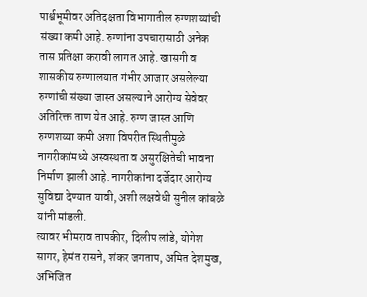पार्श्वभूमीवर अतिदक्षता विभागातील रुग्णशय्यांची संख्या कमी आहे. रुग्णांना उपचारासाठी अनेक तास प्रतिक्षा करावी लागत आहे. खासगी व शासकीय रुग्णालयात गंभीर आजार असलेल्या रुग्णांची संख्या जास्त असल्याने आरोग्य सेवेवर अतिरिक्त ताण येत आहे. रुग्ण जास्त आणि रुग्णशय्या कमी अशा विपरीत स्थितीमुळे नागरीकांमध्ये अस्वस्थता व असुरक्षितेची भावना निर्माण झाली आहे. नागरीकांना दर्जेदार आरोग्य सुविद्या देण्यात यावी, अशी लक्षवेधी सुनील कांबळे यांनी मांडली.
त्यावर भीमराव तापकीर, दिलीप लांडे, योगेश सागर, हेमंत रासने, शंकर जगताप, अमित देशमुख, अभिजित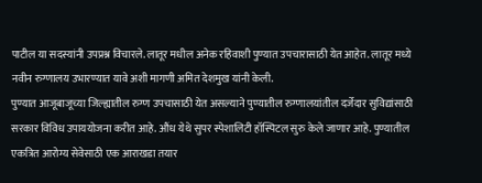पाटील या सदस्यांनी उपप्रश्न विचारले. लातूर मधील अनेक रहिवाशी पुण्यात उपचारासाठी येत आहेत. लातूर मध्ये नवीन रुग्णालय उभारण्यात यावे अशी मागणी अमित देशमुख यांनी केली.
पुण्यात आजूबाजूच्या जिल्ह्यातील रुग्ण उपचासाठी येत असल्याने पुण्यातील रुग्णालयांतील दर्जेदार सुविद्यांसाठी सरकार विविध उपाययोजना करीत आहे. औंध येथे सुपर स्पेशालिटी हॉस्पिटल सुरु केले जाणार आहे. पुण्यातील एकत्रित आरोग्य सेवेसाठी एक आराखडा तयार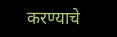करण्याचे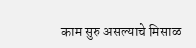काम सुरु असल्याचे मिसाळ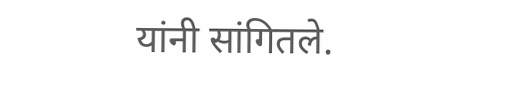यांनी सांगितले.